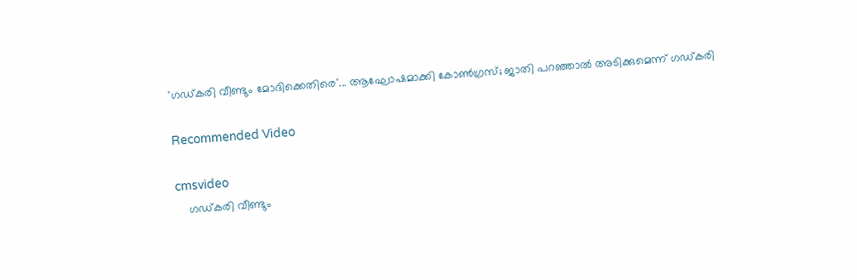'ഗഡ്കരി വീണ്ടും മോദിക്കെതിരെ'... ആഘോഷമാക്കി കോണ്‍ഗ്രസ്; ജാതി പറഞ്ഞാല്‍ അടിക്കുമെന്ന് ഗഡ്കരി

Recommended Video

cmsvideo
    ഗഡ്കരി വീണ്ടും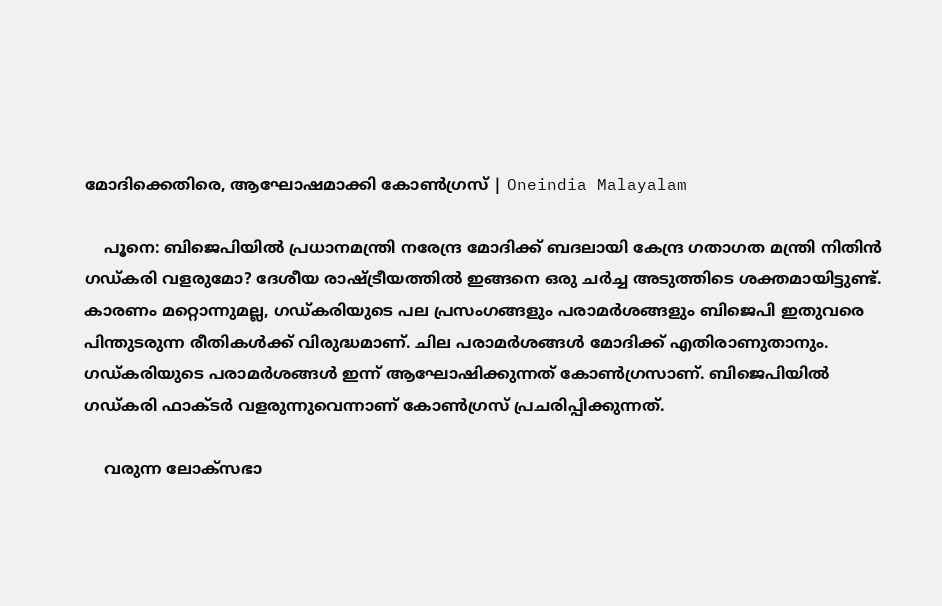മോദിക്കെതിരെ, ആഘോഷമാക്കി കോണ്‍ഗ്രസ് | Oneindia Malayalam

    പൂനെ: ബിജെപിയില്‍ പ്രധാനമന്ത്രി നരേന്ദ്ര മോദിക്ക് ബദലായി കേന്ദ്ര ഗതാഗത മന്ത്രി നിതിന്‍ ഗഡ്കരി വളരുമോ? ദേശീയ രാഷ്ട്രീയത്തില്‍ ഇങ്ങനെ ഒരു ചര്‍ച്ച അടുത്തിടെ ശക്തമായിട്ടുണ്ട്. കാരണം മറ്റൊന്നുമല്ല, ഗഡ്കരിയുടെ പല പ്രസംഗങ്ങളും പരാമര്‍ശങ്ങളും ബിജെപി ഇതുവരെ പിന്തുടരുന്ന രീതികള്‍ക്ക് വിരുദ്ധമാണ്. ചില പരാമര്‍ശങ്ങള്‍ മോദിക്ക് എതിരാണുതാനും. ഗഡ്കരിയുടെ പരാമര്‍ശങ്ങള്‍ ഇന്ന് ആഘോഷിക്കുന്നത് കോണ്‍ഗ്രസാണ്. ബിജെപിയില്‍ ഗഡ്കരി ഫാക്ടര്‍ വളരുന്നുവെന്നാണ് കോണ്‍ഗ്രസ് പ്രചരിപ്പിക്കുന്നത്.

    വരുന്ന ലോക്‌സഭാ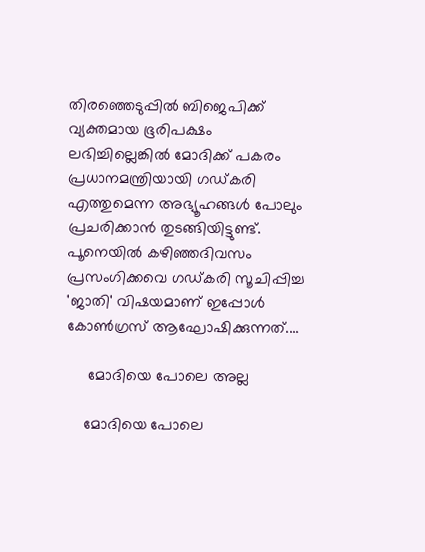തിരഞ്ഞെടുപ്പില്‍ ബിജെപിക്ക് വ്യക്തമായ ഭൂരിപക്ഷം ലഭിച്ചില്ലെങ്കില്‍ മോദിക്ക് പകരം പ്രധാനമന്ത്രിയായി ഗഡ്കരി എത്തുമെന്ന അഭ്യൂഹങ്ങള്‍ പോലും പ്രചരിക്കാന്‍ തുടങ്ങിയിട്ടുണ്ട്. പൂനെയില്‍ കഴിഞ്ഞദിവസം പ്രസംഗിക്കവെ ഗഡ്കരി സൂചിപ്പിച്ച 'ജാതി' വിഷയമാണ് ഇപ്പോള്‍ കോണ്‍ഗ്രസ് ആഘോഷിക്കുന്നത്....

     മോദിയെ പോലെ അല്ല

    മോദിയെ പോലെ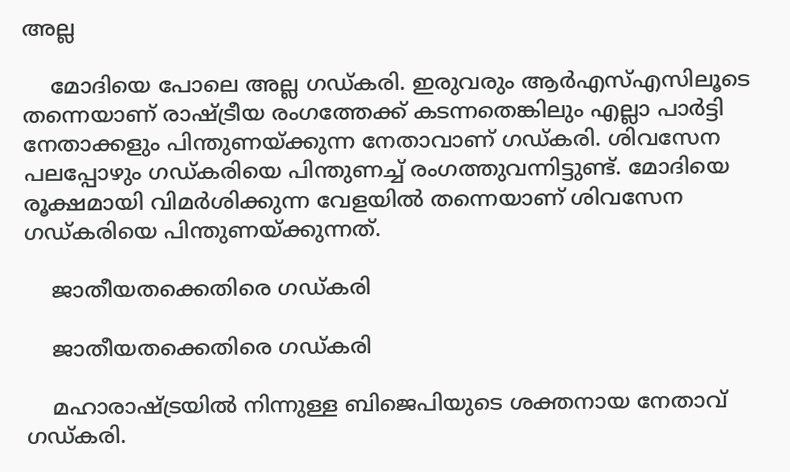അല്ല

    മോദിയെ പോലെ അല്ല ഗഡ്കരി. ഇരുവരും ആര്‍എസ്എസിലൂടെ തന്നെയാണ് രാഷ്ട്രീയ രംഗത്തേക്ക് കടന്നതെങ്കിലും എല്ലാ പാര്‍ട്ടി നേതാക്കളും പിന്തുണയ്ക്കുന്ന നേതാവാണ് ഗഡ്കരി. ശിവസേന പലപ്പോഴും ഗഡ്കരിയെ പിന്തുണച്ച് രംഗത്തുവന്നിട്ടുണ്ട്. മോദിയെ രൂക്ഷമായി വിമര്‍ശിക്കുന്ന വേളയില്‍ തന്നെയാണ് ശിവസേന ഗഡ്കരിയെ പിന്തുണയ്ക്കുന്നത്.

    ജാതീയതക്കെതിരെ ഗഡ്കരി

    ജാതീയതക്കെതിരെ ഗഡ്കരി

    മഹാരാഷ്ട്രയില്‍ നിന്നുള്ള ബിജെപിയുടെ ശക്തനായ നേതാവ് ഗഡ്കരി.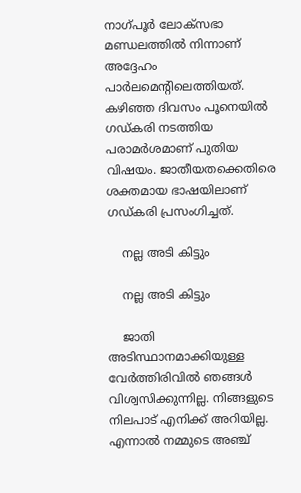നാഗ്പൂര്‍ ലോക്‌സഭാ മണ്ഡലത്തില്‍ നിന്നാണ് അദ്ദേഹം പാര്‍ലമെന്റിലെത്തിയത്. കഴിഞ്ഞ ദിവസം പൂനെയില്‍ ഗഡ്കരി നടത്തിയ പരാമര്‍ശമാണ് പുതിയ വിഷയം. ജാതീയതക്കെതിരെ ശക്തമായ ഭാഷയിലാണ് ഗഡ്കരി പ്രസംഗിച്ചത്.

    നല്ല അടി കിട്ടും

    നല്ല അടി കിട്ടും

    ജാതി അടിസ്ഥാനമാക്കിയുള്ള വേര്‍ത്തിരിവില്‍ ഞങ്ങള്‍ വിശ്വസിക്കുന്നില്ല. നിങ്ങളുടെ നിലപാട് എനിക്ക് അറിയില്ല. എന്നാല്‍ നമ്മുടെ അഞ്ച്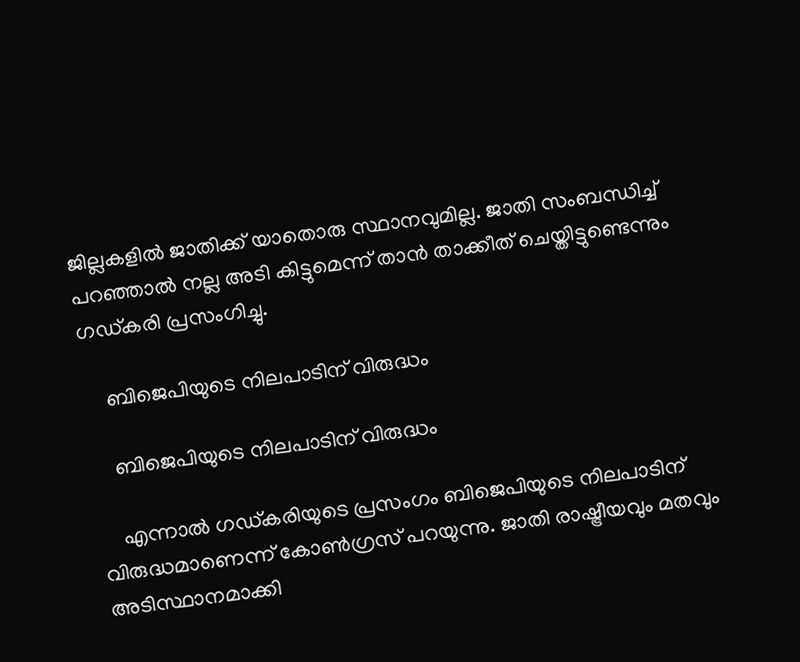ജില്ലകളില്‍ ജാതിക്ക് യാതൊരു സ്ഥാനവുമില്ല. ജാതി സംബന്ധിച്ച് പറഞ്ഞാല്‍ നല്ല അടി കിട്ടുമെന്ന് താന്‍ താക്കീത് ചെയ്തിട്ടുണ്ടെന്നും ഗഡ്കരി പ്രസംഗിച്ചു.

    ബിജെപിയുടെ നിലപാടിന് വിരുദ്ധം

    ബിജെപിയുടെ നിലപാടിന് വിരുദ്ധം

    എന്നാല്‍ ഗഡ്കരിയുടെ പ്രസംഗം ബിജെപിയുടെ നിലപാടിന് വിരുദ്ധമാണെന്ന് കോണ്‍ഗ്രസ് പറയുന്നു. ജാതി രാഷ്ട്രീയവും മതവും അടിസ്ഥാനമാക്കി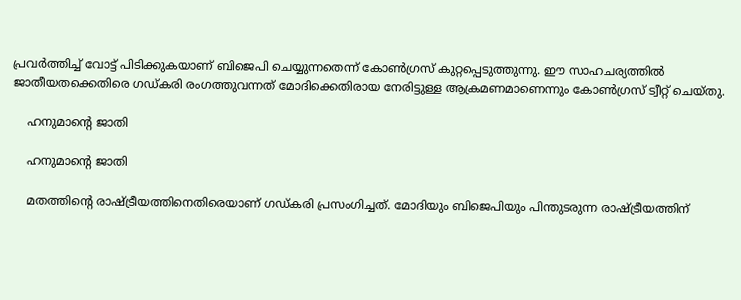പ്രവര്‍ത്തിച്ച് വോട്ട് പിടിക്കുകയാണ് ബിജെപി ചെയ്യുന്നതെന്ന് കോണ്‍ഗ്രസ് കുറ്റപ്പെടുത്തുന്നു. ഈ സാഹചര്യത്തില്‍ ജാതീയതക്കെതിരെ ഗഡ്കരി രംഗത്തുവന്നത് മോദിക്കെതിരായ നേരിട്ടുള്ള ആക്രമണമാണെന്നും കോണ്‍ഗ്രസ് ട്വീറ്റ് ചെയ്തു.

    ഹനുമാന്റെ ജാതി

    ഹനുമാന്റെ ജാതി

    മതത്തിന്റെ രാഷ്ട്രീയത്തിനെതിരെയാണ് ഗഡ്കരി പ്രസംഗിച്ചത്. മോദിയും ബിജെപിയും പിന്തുടരുന്ന രാഷ്ട്രീയത്തിന്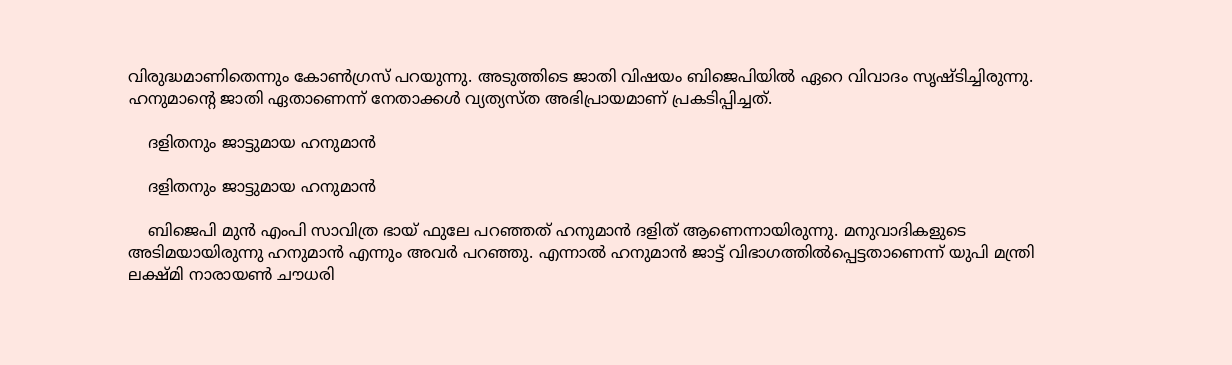വിരുദ്ധമാണിതെന്നും കോണ്‍ഗ്രസ് പറയുന്നു. അടുത്തിടെ ജാതി വിഷയം ബിജെപിയില്‍ ഏറെ വിവാദം സൃഷ്ടിച്ചിരുന്നു. ഹനുമാന്റെ ജാതി ഏതാണെന്ന് നേതാക്കള്‍ വ്യത്യസ്ത അഭിപ്രായമാണ് പ്രകടിപ്പിച്ചത്.

    ദളിതനും ജാട്ടുമായ ഹനുമാന്‍

    ദളിതനും ജാട്ടുമായ ഹനുമാന്‍

    ബിജെപി മുന്‍ എംപി സാവിത്ര ഭായ് ഫുലേ പറഞ്ഞത് ഹനുമാന്‍ ദളിത് ആണെന്നായിരുന്നു. മനുവാദികളുടെ അടിമയായിരുന്നു ഹനുമാന്‍ എന്നും അവര്‍ പറഞ്ഞു. എന്നാല്‍ ഹനുമാന്‍ ജാട്ട് വിഭാഗത്തില്‍പ്പെട്ടതാണെന്ന് യുപി മന്ത്രി ലക്ഷ്മി നാരായണ്‍ ചൗധരി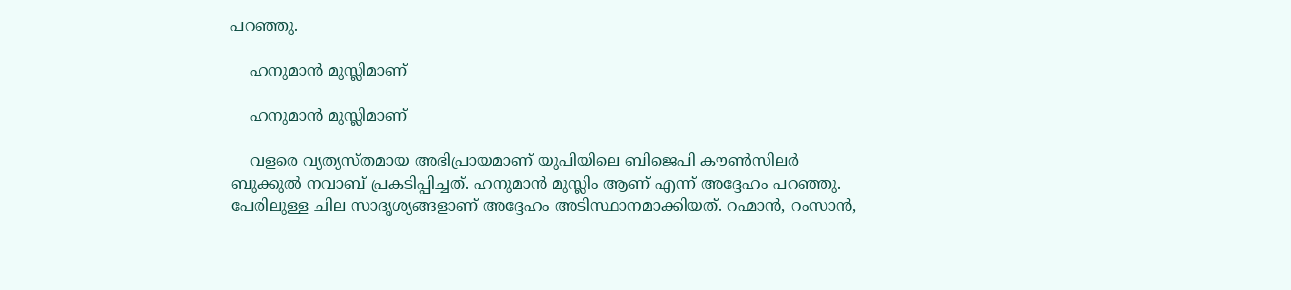പറഞ്ഞു.

    ഹനുമാന്‍ മുസ്ലിമാണ്

    ഹനുമാന്‍ മുസ്ലിമാണ്

    വളരെ വ്യത്യസ്തമായ അഭിപ്രായമാണ് യുപിയിലെ ബിജെപി കൗണ്‍സിലര്‍ ബുക്കുല്‍ നവാബ് പ്രകടിപ്പിച്ചത്. ഹനുമാന്‍ മുസ്ലിം ആണ് എന്ന് അദ്ദേഹം പറഞ്ഞു. പേരിലുള്ള ചില സാദൃശ്യങ്ങളാണ് അദ്ദേഹം അടിസ്ഥാനമാക്കിയത്. റഹ്മാന്‍, റംസാന്‍,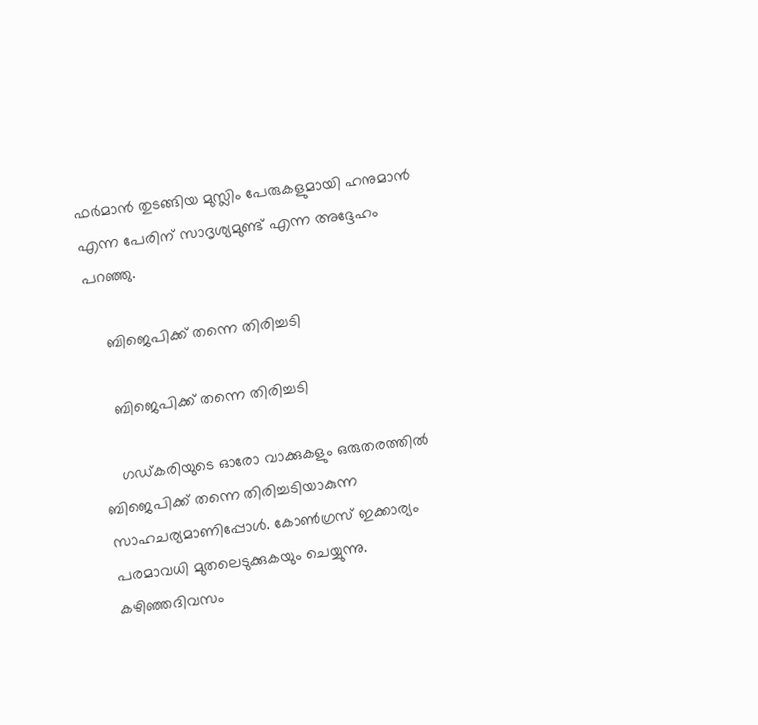ഫര്‍മാന്‍ തുടങ്ങിയ മുസ്ലിം പേരുകളുമായി ഹനുമാന്‍ എന്ന പേരിന് സാദൃശ്യമുണ്ട് എന്ന അദ്ദേഹം പറഞ്ഞു.

    ബിജെപിക്ക് തന്നെ തിരിച്ചടി

    ബിജെപിക്ക് തന്നെ തിരിച്ചടി

    ഗഡ്കരിയുടെ ഓരോ വാക്കുകളും ഒരുതരത്തില്‍ ബിജെപിക്ക് തന്നെ തിരിച്ചടിയാകുന്ന സാഹചര്യമാണിപ്പോള്‍. കോണ്‍ഗ്രസ് ഇക്കാര്യം പരമാവധി മുതലെടുക്കുകയും ചെയ്യുന്നു. കഴിഞ്ഞദിവസം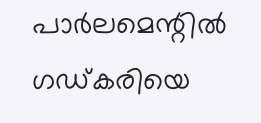പാര്‍ലമെന്റില്‍ ഗഡ്കരിയെ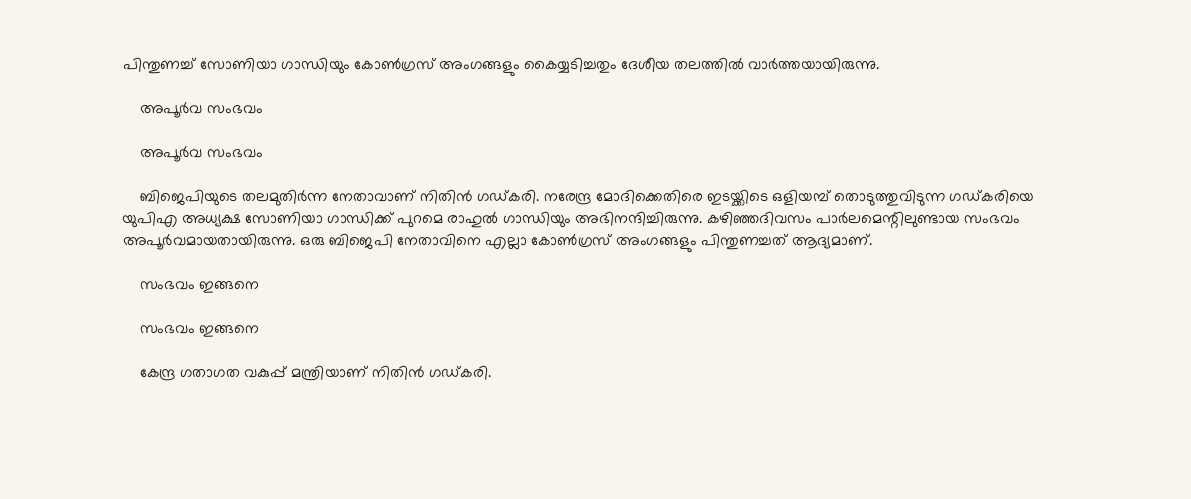പിന്തുണച്ച് സോണിയാ ഗാന്ധിയും കോണ്‍ഗ്രസ് അംഗങ്ങളും കൈയ്യടിച്ചതും ദേശീയ തലത്തില്‍ വാര്‍ത്തയായിരുന്നു.

    അപൂര്‍വ സംഭവം

    അപൂര്‍വ സംഭവം

    ബിജെപിയുടെ തലമുതിര്‍ന്ന നേതാവാണ് നിതിന്‍ ഗഡ്കരി. നരേന്ദ്ര മോദിക്കെതിരെ ഇടയ്ക്കിടെ ഒളിയമ്പ് തൊടുത്തുവിടുന്ന ഗഡ്കരിയെ യുപിഎ അധ്യക്ഷ സോണിയാ ഗാന്ധിക്ക് പുറമെ രാഹുല്‍ ഗാന്ധിയും അഭിനന്ദിച്ചിരുന്നു. കഴിഞ്ഞദിവസം പാര്‍ലമെന്റിലുണ്ടായ സംഭവം അപൂര്‍വമായതായിരുന്നു. ഒരു ബിജെപി നേതാവിനെ എല്ലാ കോണ്‍ഗ്രസ് അംഗങ്ങളും പിന്തുണച്ചത് ആദ്യമാണ്.

    സംഭവം ഇങ്ങനെ

    സംഭവം ഇങ്ങനെ

    കേന്ദ്ര ഗതാഗത വകുപ്പ് മന്ത്രിയാണ് നിതിന്‍ ഗഡ്കരി.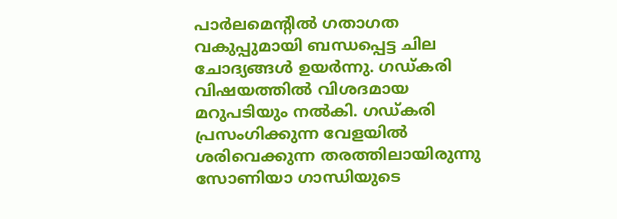പാര്‍ലമെന്റില്‍ ഗതാഗത വകുപ്പുമായി ബന്ധപ്പെട്ട ചില ചോദ്യങ്ങള്‍ ഉയര്‍ന്നു. ഗഡ്കരി വിഷയത്തില്‍ വിശദമായ മറുപടിയും നല്‍കി. ഗഡ്കരി പ്രസംഗിക്കുന്ന വേളയില്‍ ശരിവെക്കുന്ന തരത്തിലായിരുന്നു സോണിയാ ഗാന്ധിയുടെ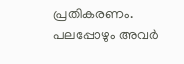പ്രതികരണം. പലപ്പോഴും അവര്‍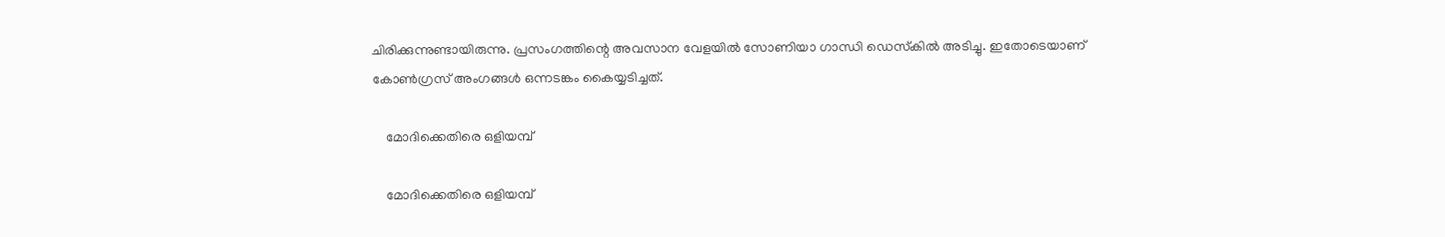ചിരിക്കുന്നുണ്ടായിരുന്നു. പ്രസംഗത്തിന്റെ അവസാന വേളയില്‍ സോണിയാ ഗാന്ധി ഡെസ്‌കില്‍ അടിച്ചു. ഇതോടെയാണ് കോണ്‍ഗ്രസ് അംഗങ്ങള്‍ ഒന്നടങ്കം കൈയ്യടിച്ചത്.

    മോദിക്കെതിരെ ഒളിയമ്പ്

    മോദിക്കെതിരെ ഒളിയമ്പ്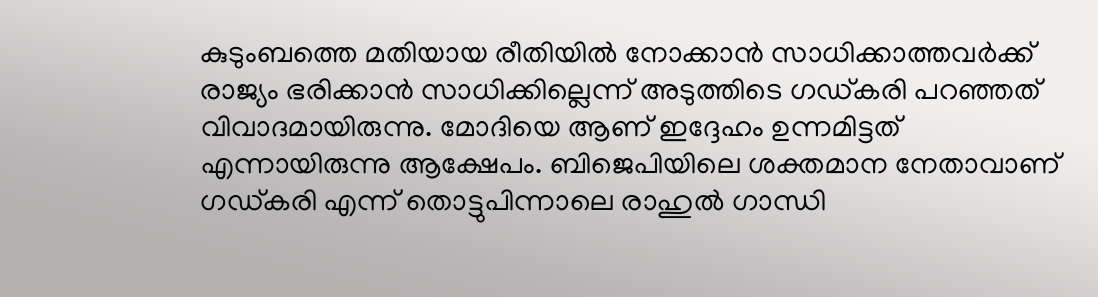കുടുംബത്തെ മതിയായ രീതിയില്‍ നോക്കാന്‍ സാധിക്കാത്തവര്‍ക്ക് രാജ്യം ഭരിക്കാന്‍ സാധിക്കില്ലെന്ന് അടുത്തിടെ ഗഡ്കരി പറഞ്ഞത് വിവാദമായിരുന്നു. മോദിയെ ആണ് ഇദ്ദേഹം ഉന്നമിട്ടത് എന്നായിരുന്നു ആക്ഷേപം. ബിജെപിയിലെ ശക്തമാന നേതാവാണ് ഗഡ്കരി എന്ന് തൊട്ടുപിന്നാലെ രാഹുല്‍ ഗാന്ധി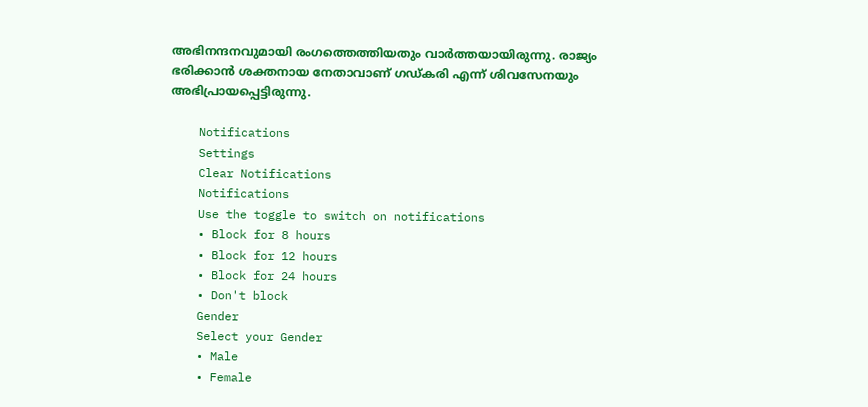അഭിനന്ദനവുമായി രംഗത്തെത്തിയതും വാര്‍ത്തയായിരുന്നു. രാജ്യം ഭരിക്കാന്‍ ശക്തനായ നേതാവാണ് ഗഡ്കരി എന്ന് ശിവസേനയും അഭിപ്രായപ്പെട്ടിരുന്നു.

    Notifications
    Settings
    Clear Notifications
    Notifications
    Use the toggle to switch on notifications
    • Block for 8 hours
    • Block for 12 hours
    • Block for 24 hours
    • Don't block
    Gender
    Select your Gender
    • Male
    • Female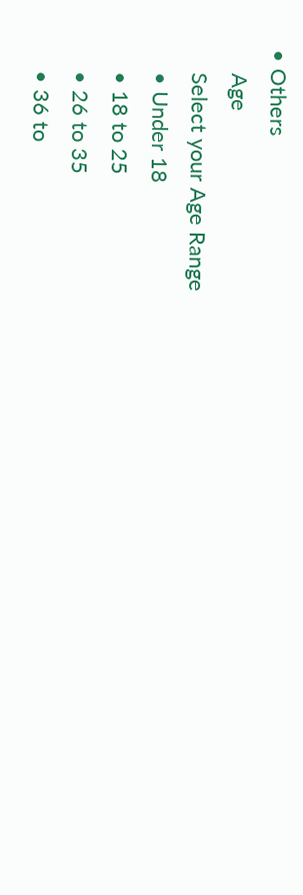• Others
    Age
    Select your Age Range
    • Under 18
    • 18 to 25
    • 26 to 35
    • 36 to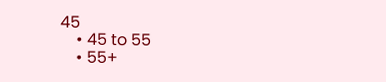45
    • 45 to 55
    • 55+